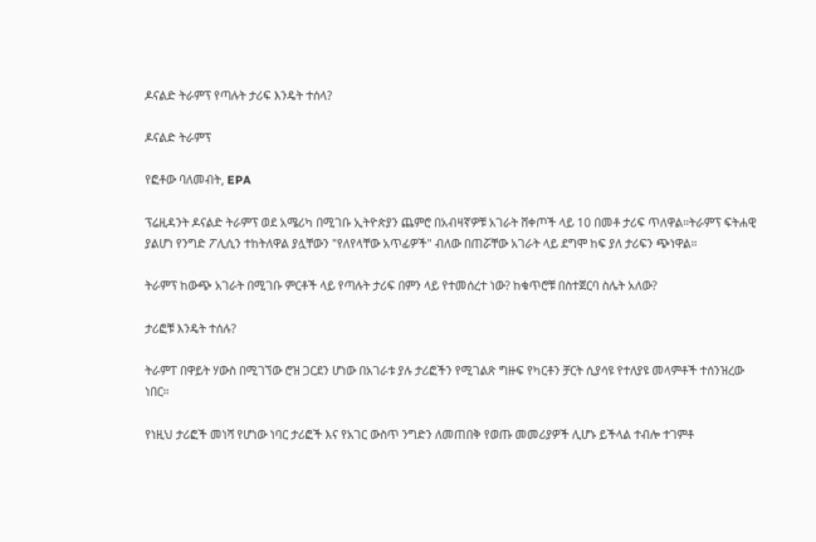ዶናልድ ትራምፕ የጣሉት ታሪፍ እንዴት ተሰላ?

ዶናልድ ትራምፕ

የፎቶው ባለመብት, EPA

ፕሬዚዳንት ዶናልድ ትራምፕ ወደ አሜሪካ በሚገቡ ኢትዮጵያን ጨምሮ በአብዛኛዎቹ አገራት ሸቀጦች ላይ 10 በመቶ ታሪፍ ጥለዋል።ትራምፕ ፍትሐዊ ያልሆነ የንግድ ፖሊሲን ተከትለዋል ያሏቸውን "የለየላቸው አጥፊዎች" ብለው በጠሯቸው አገራት ላይ ደግሞ ከፍ ያለ ታሪፍን ጭነዋል።

ትራምፕ ከውጭ አገራት በሚገቡ ምርቶች ላይ የጣሉት ታሪፍ በምን ላይ የተመሰረተ ነው? ከቁጥሮቹ በስተጀርባ ስሌት አለው?

ታሪፎቹ እንዴት ተሰሉ?

ትራምፐ በዋይት ሃውስ በሚገኘው ሮዝ ጋርደን ሆነው በአገራቱ ያሉ ታሪፎችን የሚገልጽ ግዙፍ የካርቶን ቻርት ሲያሳዩ የተለያዩ መላምቶች ተሰንዝረው ነበር።

የነዚህ ታሪፎች መነሻ የሆነው ነባር ታሪፎች እና የአገር ውስጥ ንግድን ለመጠበቅ የወጡ መመሪያዎች ሊሆኑ ይችላል ተብሎ ተገምቶ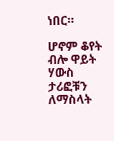ነበር።

ሆኖም ቆየት ብሎ ዋይት ሃውስ ታሪፎቹን ለማስላት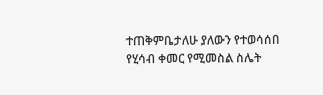ተጠቅምቤታለሁ ያለውን የተወሳሰበ የሂሳብ ቀመር የሚመስል ስሌት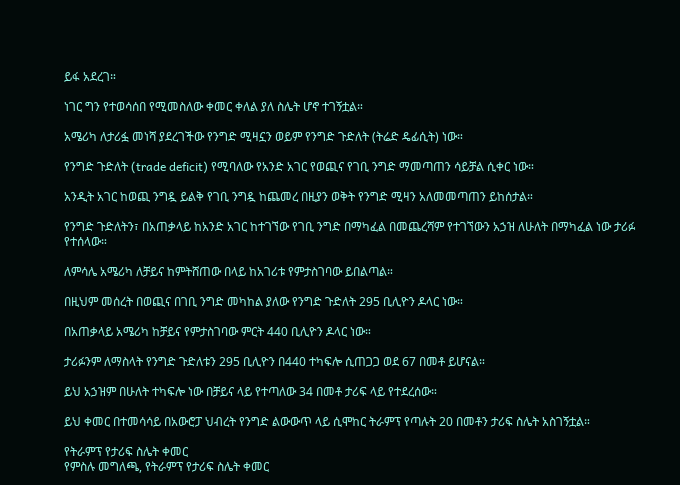ይፋ አደረገ።

ነገር ግን የተወሳሰበ የሚመስለው ቀመር ቀለል ያለ ስሌት ሆኖ ተገኝቷል።

አሜሪካ ለታሪፏ መነሻ ያደረገችው የንግድ ሚዛኗን ወይም የንግድ ጉድለት (ትሬድ ዴፊሲት) ነው።

የንግድ ጉድለት (trade deficit) የሚባለው የአንድ አገር የወጪና የገቢ ንግድ ማመጣጠን ሳይቻል ሲቀር ነው።

አንዲት አገር ከወጪ ንግዷ ይልቅ የገቢ ንግዷ ከጨመረ በዚያን ወቅት የንግድ ሚዛን አለመመጣጠን ይከሰታል።

የንግድ ጉድለትን፣ በአጠቃላይ ከአንድ አገር ከተገኘው የገቢ ንግድ በማካፈል በመጨረሻም የተገኘውን አኃዝ ለሁለት በማካፈል ነው ታሪፉ የተሰላው።

ለምሳሌ አሜሪካ ለቻይና ከምትሸጠው በላይ ከአገሪቱ የምታስገባው ይበልጣል።

በዚህም መሰረት በወጪና በገቢ ንግድ መካከል ያለው የንግድ ጉድለት 295 ቢሊዮን ዶላር ነው።

በአጠቃላይ አሜሪካ ከቻይና የምታስገባው ምርት 440 ቢሊዮን ዶላር ነው።

ታሪፉንም ለማስላት የንግድ ጉድለቱን 295 ቢሊዮን በ440 ተካፍሎ ሲጠጋጋ ወደ 67 በመቶ ይሆናል።

ይህ አኃዝም በሁለት ተካፍሎ ነው በቻይና ላይ የተጣለው 34 በመቶ ታሪፍ ላይ የተደረሰው።

ይህ ቀመር በተመሳሳይ በአውሮፓ ህብረት የንግድ ልውውጥ ላይ ሲሞከር ትራምፕ የጣሉት 20 በመቶን ታሪፍ ስሌት አስገኝቷል።

የትራምፕ የታሪፍ ስሌት ቀመር
የምስሉ መግለጫ, የትራምፕ የታሪፍ ስሌት ቀመር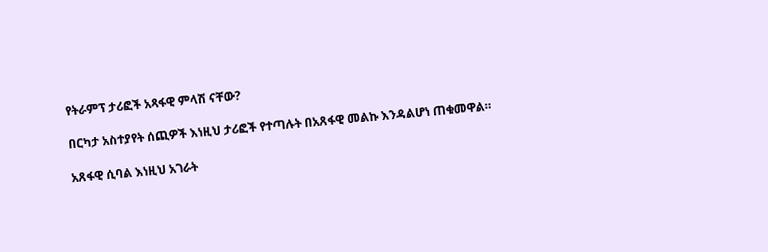የትራምፕ ታሪፎች አጻፋዊ ምላሽ ናቸው?

በርካታ አስተያየት ሰጪዎች እነዚህ ታሪፎች የተጣሉት በአጸፋዊ መልኩ እንዳልሆነ ጠቁመዋል።

አጸፋዊ ሲባል እነዚህ አገራት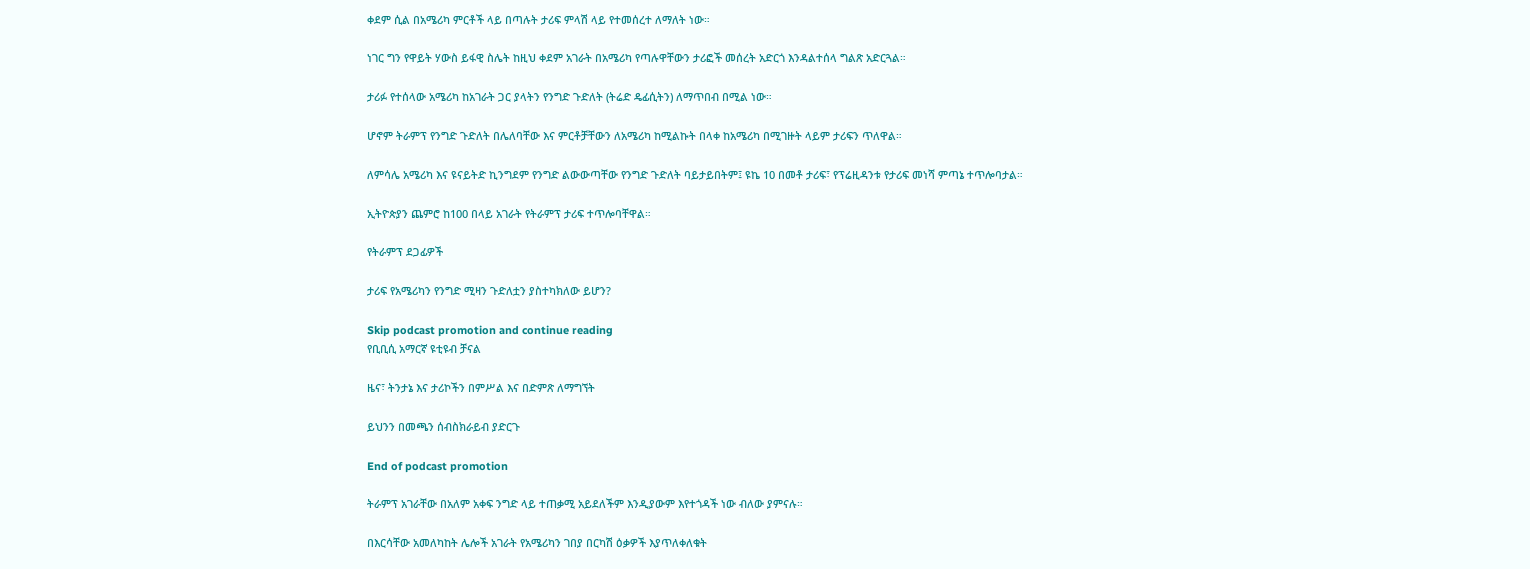ቀደም ሲል በአሜሪካ ምርቶች ላይ በጣሉት ታሪፍ ምላሽ ላይ የተመሰረተ ለማለት ነው።

ነገር ግን የዋይት ሃውስ ይፋዊ ስሌት ከዚህ ቀደም አገራት በአሜሪካ የጣሉዋቸውን ታሪፎች መሰረት አድርጎ እንዳልተሰላ ግልጽ አድርጓል።

ታሪፉ የተሰላው አሜሪካ ከአገራት ጋር ያላትን የንግድ ጉድለት (ትሬድ ዴፊሲትን) ለማጥበብ በሚል ነው።

ሆኖም ትራምፕ የንግድ ጉድለት በሌለባቸው እና ምርቶቻቸውን ለአሜሪካ ከሚልኩት በላቀ ከአሜሪካ በሚገዙት ላይም ታሪፍን ጥለዋል።

ለምሳሌ አሜሪካ እና ዩናይትድ ኪንግደም የንግድ ልውውጣቸው የንግድ ጉድለት ባይታይበትም፤ ዩኬ 10 በመቶ ታሪፍ፣ የፕሬዚዳንቱ የታሪፍ መነሻ ምጣኔ ተጥሎባታል።

ኢትዮጵያን ጨምሮ ከ100 በላይ አገራት የትራምፕ ታሪፍ ተጥሎባቸዋል።

የትራምፕ ደጋፊዎች

ታሪፍ የአሜሪካን የንግድ ሚዛን ጉድለቷን ያስተካክለው ይሆን?

Skip podcast promotion and continue reading
የቢቢሲ አማርኛ ዩቲዩብ ቻናል

ዜና፣ ትንታኔ እና ታሪኮችን በምሥል እና በድምጽ ለማግኘት

ይህንን በመጫን ሰብስክራይብ ያድርጉ

End of podcast promotion

ትራምፕ አገራቸው በአለም አቀፍ ንግድ ላይ ተጠቃሚ አይደለችም እንዲያውም እየተጎዳች ነው ብለው ያምናሉ።

በእርሳቸው አመለካከት ሌሎች አገራት የአሜሪካን ገበያ በርካሽ ዕቃዎች እያጥለቀለቁት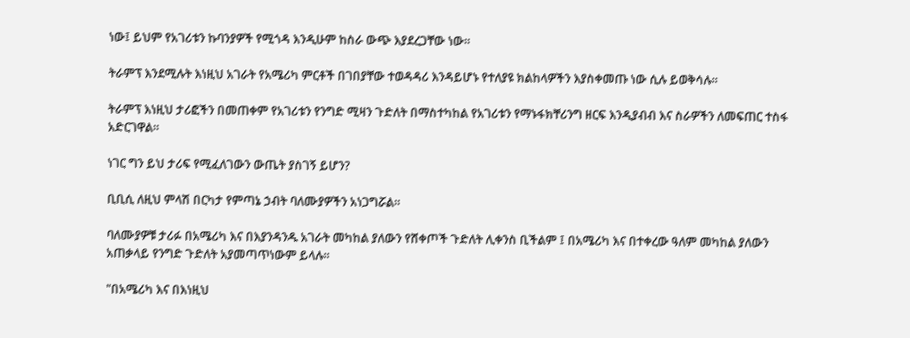ነው፤ ይህም የአገሪቱን ኩባንያዎች የሚጎዳ እንዲሁም ከስራ ውጭ እያደረጋቸው ነው።

ትራምፕ እንደሚሉት እነዚህ አገራት የአሜሪካ ምርቶች በገበያቸው ተወዳዳሪ እንዳይሆኑ የተለያዩ ክልከላዎችን እያስቀመጡ ነው ሲሉ ይወቅሳሉ።

ትራምፕ እነዚህ ታሪፎችን በመጠቀም የአገሪቱን የንግድ ሚዛን ጉድለት በማስተካከል የአገሪቱን የማኑፋክቸሪንግ ዘርፍ እንዲያብብ እና ስራዎችን ለመፍጠር ተስፋ አድርገዋል።

ነገር ግን ይህ ታሪፍ የሚፈለገውን ውጤት ያስገኝ ይሆን?

ቢቢሲ ለዚህ ምላሽ በርካታ የምጣኔ ኃብት ባለሙያዎችን አነጋግሯል።

ባለሙያዎቹ ታሪፉ በአሜሪካ እና በእያንዳንዱ አገራት መካከል ያለውን የሸቀጦች ጉድለት ሊቀንስ ቢችልም ፤ በአሜሪካ እና በተቀረው ዓለም መካከል ያለውን አጠቃላይ የንግድ ጉድለት አያመጣጥነውም ይላሉ።

"በአሜሪካ እና በእነዚህ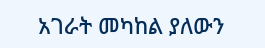አገራት መካከል ያለውን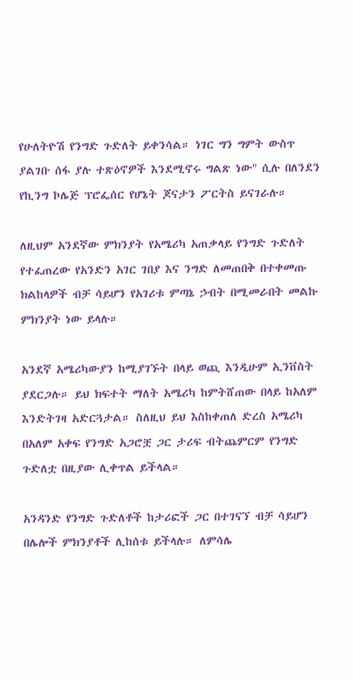የሁለትዮሽ የንግድ ጉድለት ይቀንሳል። ነገር ግን ግምት ውስጥ ያልገቡ ሰፋ ያሉ ተጽዕኖዎች እንደሚኖሩ ግልጽ ነው" ሲሉ በለንደን የኪንግ ኮሌጅ ፕሮፌሰር የሆኔት ጆናታን ፖርትስ ይናገራሉ።

ለዚህም አንደኛው ምክንያት የአሜሪካ አጠቃላይ የንግድ ጉድለት የተፈጠረው የአንድን አገር ገበያ እና ንግድ ለመጠበቅ በተቀመጡ ክልከላዎች ብቻ ሳይሆን የአገሪቱ ምጣኔ ኃብት በሚመራበት መልኩ ምክንያት ነው ይላሉ።

አንደኛ አሜሪካውያን ከሚያገኙት በላይ ወጪ እንዲሁም ኢንቨስት ያደርጋሉ። ይህ ክፍተት ማለት አሜሪካ ከምትሸጠው በላይ ከአለም እንድትገዛ አድርጓታል። ስለዚህ ይህ እስከቀጠለ ድረስ አሜሪካ በአለም አቀፍ የንግድ አጋሮቿ ጋር ታሪፍ ብትጨምርም የንግድ ጉድለቷ በዚያው ሊቀጥል ይችላል።

አንዳንድ የንግድ ጉድለቶች ከታሪፎች ጋር በተገናኘ ብቻ ሳይሆን በሌሎች ምክንያቶች ሊከሰቱ ይችላሉ። ለምሳሌ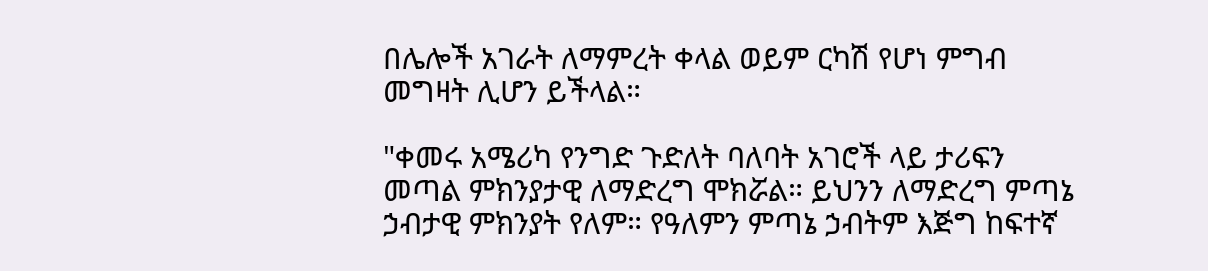በሌሎች አገራት ለማምረት ቀላል ወይም ርካሽ የሆነ ምግብ መግዛት ሊሆን ይችላል።

"ቀመሩ አሜሪካ የንግድ ጉድለት ባለባት አገሮች ላይ ታሪፍን መጣል ምክንያታዊ ለማድረግ ሞክሯል። ይህንን ለማድረግ ምጣኔ ኃብታዊ ምክንያት የለም። የዓለምን ምጣኔ ኃብትም እጅግ ከፍተኛ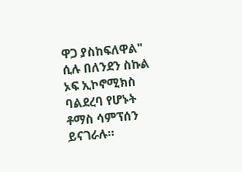ዋጋ ያስከፍለዋል" ሲሉ በለንደን ስኩል ኦፍ ኢኮኖሚክስ ባልደረባ የሆኑት ቶማስ ሳምፕሰን ይናገራሉ።